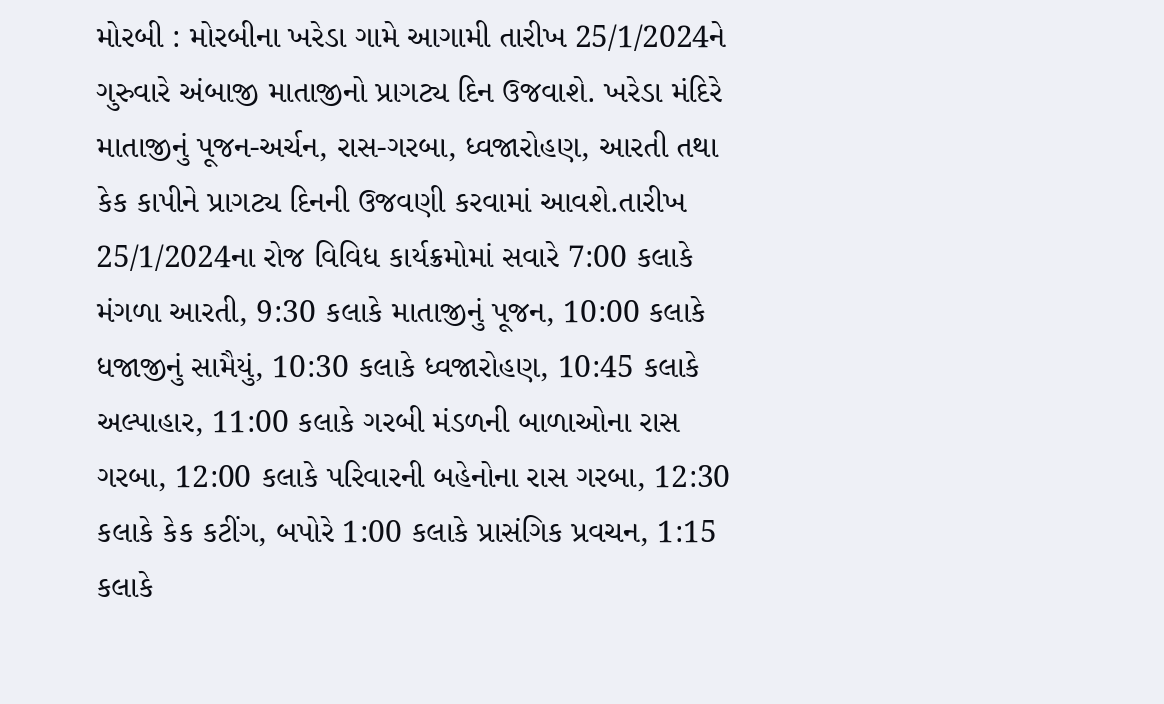મોરબી : મોરબીના ખરેડા ગામે આગામી તારીખ 25/1/2024ને ગુરુવારે અંબાજી માતાજીનો પ્રાગટ્ય દિન ઉજવાશે. ખરેડા મંદિરે માતાજીનું પૂજન-અર્ચન, રાસ-ગરબા, ધ્વજારોહણ, આરતી તથા કેક કાપીને પ્રાગટ્ય દિનની ઉજવણી કરવામાં આવશે.તારીખ 25/1/2024ના રોજ વિવિધ કાર્યક્રમોમાં સવારે 7:00 કલાકે મંગળા આરતી, 9:30 કલાકે માતાજીનું પૂજન, 10:00 કલાકે ધજાજીનું સામૈયું, 10:30 કલાકે ધ્વજારોહણ, 10:45 કલાકે અલ્પાહાર, 11:00 કલાકે ગરબી મંડળની બાળાઓના રાસ ગરબા, 12:00 કલાકે પરિવારની બહેનોના રાસ ગરબા, 12:30 કલાકે કેક કટીંગ, બપોરે 1:00 કલાકે પ્રાસંગિક પ્રવચન, 1:15 કલાકે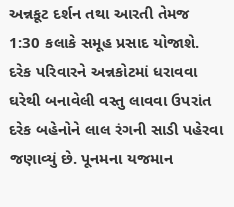અન્નકૂટ દર્શન તથા આરતી તેમજ 1:30 કલાકે સમૂહ પ્રસાદ યોજાશે. દરેક પરિવારને અન્નકોટમાં ધરાવવા ઘરેથી બનાવેલી વસ્તુ લાવવા ઉપરાંત દરેક બહેનોને લાલ રંગની સાડી પહેરવા જણાવ્યું છે. પૂનમના યજમાન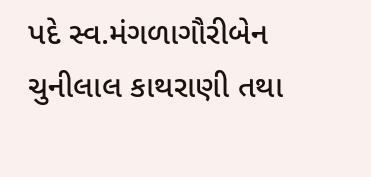પદે સ્વ.મંગળાગૌરીબેન ચુનીલાલ કાથરાણી તથા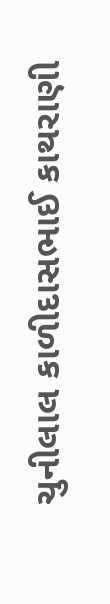ચુનીલાલ કાળીદાસભાઈ કાથરાણી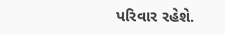પરિવાર રહેશે.